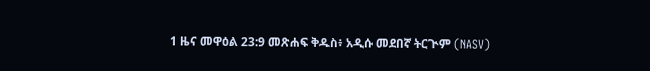1 ዜና መዋዕል 23:9 መጽሐፍ ቅዱስ፥ አዲሱ መደበኛ ትርጒም (NASV)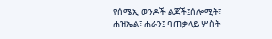የሰሜኢ ወንዶች ልጆች፤ሰሎሚት፣ ሐዝኤል፣ ሐራን፤ ባጠቃላይ ሦስት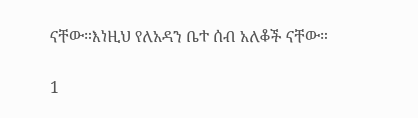ናቸው።እነዚህ የለአዳን ቤተ ሰብ አለቆች ናቸው።

1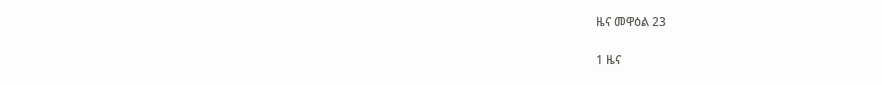ዜና መዋዕል 23

1 ዜና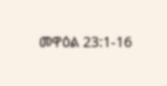መዋዕል 23:1-16